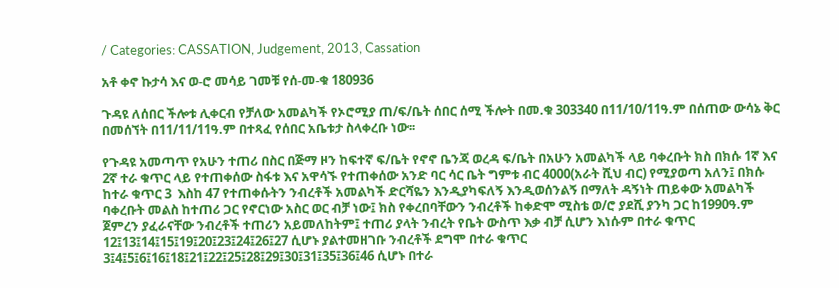/ Categories: CASSATION, Judgement, 2013, Cassation

አቶ ቀኖ ኩታሳ እና ወ-ሮ መሳይ ገመቹ የሰ-መ-ቁ 180936

ጉዳዩ ለሰበር ችሎቱ ሊቀርብ የቻለው አመልካች የኦሮሚያ ጠ/ፍ/ቤት ሰበር ሰሚ ችሎት በመ.ቁ 303340 በ11/10/11ዓ.ም በሰጠው ውሳኔ ቅር በመሰኘት በ11/11/11ዓ.ም በተጻፈ የሰበር አቤቱታ ስላቀረቡ ነው፡፡

የጉዳዩ አመጣጥ የአሁን ተጠሪ በስር በጅማ ዞን ከፍተኛ ፍ/ቤት የኖኖ ቤንጃ ወረዳ ፍ/ቤት በአሁን አመልካች ላይ ባቀረቡት ክስ በክሱ 1ኛ እና 2ኛ ተራ ቁጥር ላይ የተጠቀሰው ስፋቱ እና አዋሳኙ የተጠቀሰው አንድ ባር ሳር ቤት ግምቱ ብር 4000(አራት ሺህ ብር) የሚያወጣ አለን፤ በክሱ ከተራ ቁጥር 3  እስከ 47 የተጠቀሱትን ንብረቶች አመልካች ድርሻዬን እንዲያካፍለኝ እንዲወሰንልኝ በማለት ዳኝነት ጠይቀው አመልካች ባቀረቡት መልስ ከተጠሪ ጋር የኖርነው አስር ወር ብቻ ነው፤ ክስ የቀረበባቸውን ንብረቶች ከቀድሞ ሚስቴ ወ/ሮ ያደሺ ያንካ ጋር ከ1990ዓ.ም ጀምረን ያፈራናቸው ንብረቶች ተጠሪን አይመለከትም፤ ተጠሪ ያላት ንብረት የቤት ውስጥ እቃ ብቻ ሲሆን እነሱም በተራ ቁጥር 12፤13፤14፤15፤19፤20፤23፤24፤26፤27 ሲሆኑ ያልተመዘገቡ ንብረቶች ደግሞ በተራ ቁጥር 3፤4፤5፤6፤16፤18፤21፤22፤25፤28፤29፤30፤31፤35፤36፤46 ሲሆኑ በተራ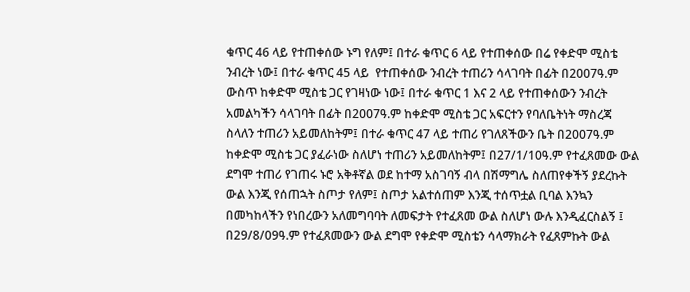ቁጥር 46 ላይ የተጠቀሰው ኑግ የለም፤ በተራ ቁጥር 6 ላይ የተጠቀሰው በሬ የቀድሞ ሚስቴ ንብረት ነው፤ በተራ ቁጥር 45 ላይ  የተጠቀሰው ንብረት ተጠሪን ሳላገባት በፊት በ2007ዓ.ም ውስጥ ከቀድሞ ሚስቴ ጋር የገዛነው ነው፤ በተራ ቁጥር 1 እና 2 ላይ የተጠቀሰውን ንብረት አመልካችን ሳላገባት በፊት በ2007ዓ.ም ከቀድሞ ሚስቴ ጋር አፍርተን የባለቤትነት ማስረጃ ስላለን ተጠሪን አይመለከትም፤ በተራ ቁጥር 47 ላይ ተጠሪ የገለጸችውን ቤት በ2007ዓ.ም ከቀድሞ ሚስቴ ጋር ያፈራነው ስለሆነ ተጠሪን አይመለከትም፤ በ27/1/10ዓ.ም የተፈጸመው ውል ደግሞ ተጠሪ የገጠሩ ኑሮ አቅቶኛል ወደ ከተማ አስገባኝ ብላ በሽማግሌ ስለጠየቀችኝ ያደረኩት ውል እንጂ የሰጠኋት ስጦታ የለም፤ ስጦታ አልተሰጠም እንጂ ተሰጥቷል ቢባል እንኳን በመካከላችን የነበረውን አለመግባባት ለመፍታት የተፈጸመ ውል ስለሆነ ውሉ እንዲፈርስልኝ ፤ በ29/8/09ዓ.ም የተፈጸመውን ውል ደግሞ የቀድሞ ሚስቴን ሳላማክራት የፈጸምኩት ውል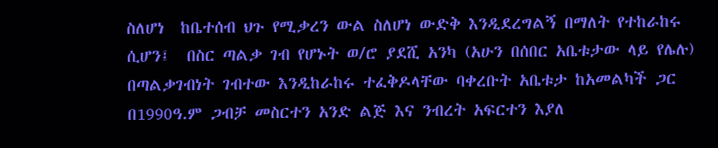ስለሆነ  ከቤተሰብ ህጉ የሚቃረን ውል ስለሆነ ውድቅ እንዲደረግልኝ በማለት የተከራከሩ ሲሆን፤  በስር ጣልቃ ገብ የሆኑት ወ/ሮ ያደሺ አንካ (አሁን በሰበር አቤቱታው ላይ የሌሉ) በጣልቃገብነት ገብተው እንዲከራከሩ ተፈቅዶላቸው ባቀረቡት አቤቱታ ከአመልካች ጋር በ1990ዓ.ም ጋብቻ መስርተን አንድ ልጅ እና ንብረት አፍርተን እያለ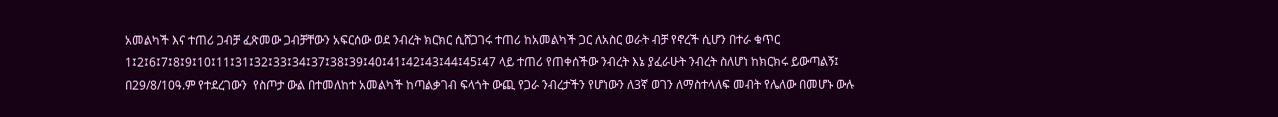አመልካች እና ተጠሪ ጋብቻ ፈጽመው ጋብቻቸውን አፍርሰው ወደ ንብረት ክርክር ሲሸጋገሩ ተጠሪ ከአመልካች ጋር ለአስር ወራት ብቻ የኖረች ሲሆን በተራ ቁጥር 1፤2፤6፤7፤8፤9፤10፤11፤31፤32፤33፤34፤37፤38፤39፤40፤41፤42፤43፤44፤45፤47 ላይ ተጠሪ የጠቀሰችው ንብረት እኔ ያፈራሁት ንብረት ስለሆነ ከክርክሩ ይውጣልኝ፤ በ29/8/10ዓ.ም የተደረገውን  የስጦታ ውል በተመለከተ አመልካች ከጣልቃገብ ፍላጎት ውጪ የጋራ ንብረታችን የሆነውን ለ3ኛ ወገን ለማስተላለፍ መብት የሌለው በመሆኑ ውሉ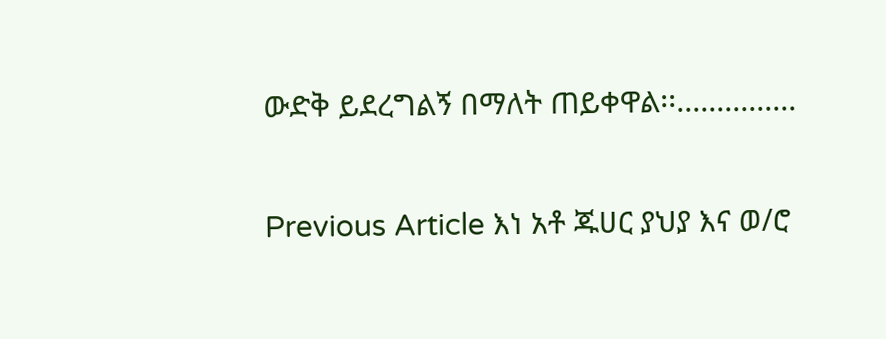ውድቅ ይደረግልኝ በማለት ጠይቀዋል፡፡...............

Previous Article እነ አቶ ጁሀር ያህያ እና ወ/ሮ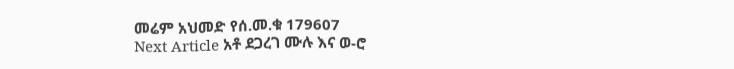መሬም አህመድ የሰ.መ.ቁ 179607
Next Article አቶ ደጋረገ ሙሉ እና ወ-ሮ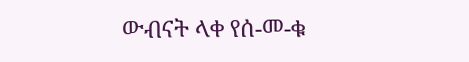ውብናት ላቀ የሰ-መ-ቁ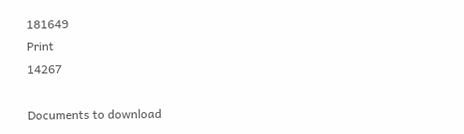181649
Print
14267

Documents to download